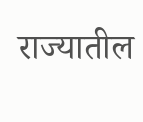राज्यातील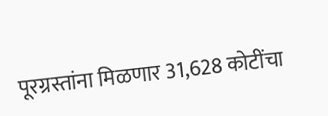पूरग्रस्तांना मिळणार 31,628 कोटींचा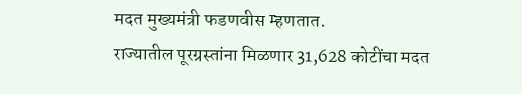मदत मुख्यमंत्री फडणवीस म्हणतात.
राज्यातील पूरग्रस्तांना मिळणार 31,628 कोटींचा मदत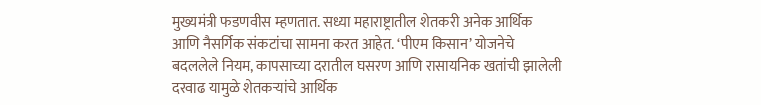मुख्यमंत्री फडणवीस म्हणतात. सध्या महाराष्ट्रातील शेतकरी अनेक आर्थिक आणि नैसर्गिक संकटांचा सामना करत आहेत. ‘पीएम किसान’ योजनेचे बदललेले नियम, कापसाच्या दरातील घसरण आणि रासायनिक खतांची झालेली दरवाढ यामुळे शेतकऱ्यांचे आर्थिक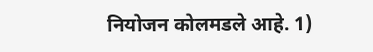नियोजन कोलमडले आहे. 1)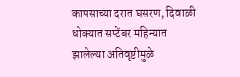कापसाच्या दरात घसरण, दिवाळी धोक्यात सप्टेंबर महिन्यात झालेल्या अतिवृष्टीमुळे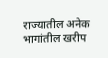राज्यातील अनेक भागांतील खरीप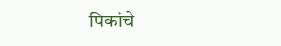पिकांचे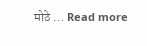मोठे … Read more